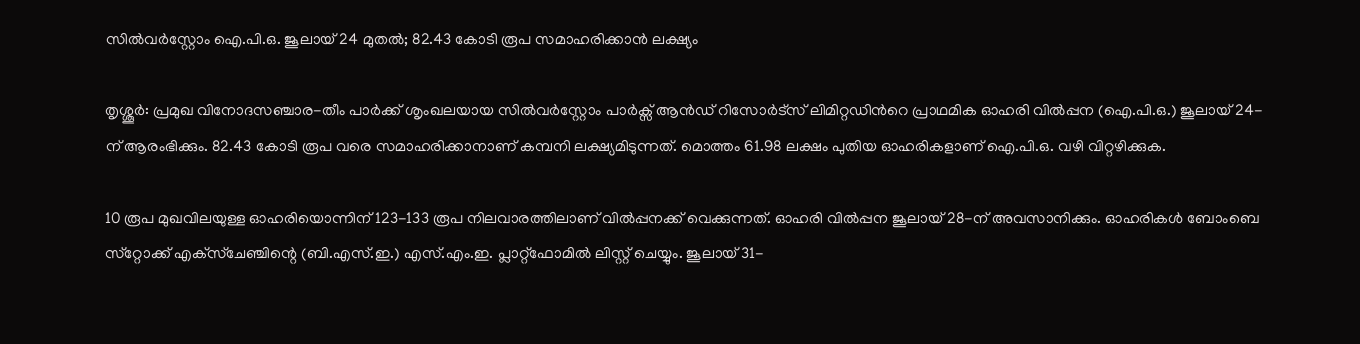സില്‍വര്‍‌സ്റ്റോം ഐ.പി.ഒ. ജൂലായ് 24 മുതല്‍; 82.43 കോടി രൂപ സമാഹരിക്കാന്‍ ലക്ഷ്യം

തൃശ്ശൂര്‍: പ്രമുഖ വിനോദസഞ്ചാര-തീം പാര്‍ക്ക് ശൃംഖലയായ സില്‍വര്‍‌സ്റ്റോം പാര്‍ക്സ് ആന്‍ഡ് റിസോര്‍ട്‌സ് ലിമിറ്റഡിന്‍റെ പ്രാഥമിക ഓഹരി വില്‍പ്പന (ഐ.പി.ഒ.) ജൂലായ് 24-ന് ആരംഭിക്കും. 82.43 കോടി രൂപ വരെ സമാഹരിക്കാനാണ് കമ്പനി ലക്ഷ്യമിടുന്നത്. മൊത്തം 61.98 ലക്ഷം പുതിയ ഓഹരികളാണ് ഐ.പി.ഒ. വഴി വിറ്റഴിക്കുക.

10 രൂപ മുഖവിലയുള്ള ഓഹരിയൊന്നിന് 123-133 രൂപ നിലവാരത്തിലാണ് വില്‍പ്പനക്ക് വെക്കുന്നത്. ഓഹരി വില്‍പ്പന ജൂലായ് 28-ന് അവസാനിക്കും. ഓഹരികള്‍ ബോംബെ സ്‌റ്റോക്ക് എക്‌സ്‌ചേഞ്ചിന്റെ (ബി.എസ്.ഇ.) എസ്.എം.ഇ. പ്ലാറ്റ്ഫോമില്‍ ലിസ്റ്റ് ചെയ്യും. ജൂലായ് 31-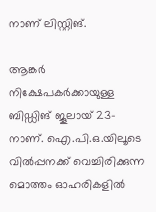നാണ് ലിസ്റ്റിങ്.

ആങ്കര്‍ നിക്ഷേപകര്‍ക്കായുള്ള ബിഡ്ഡിങ് ജൂലായ് 23-നാണ്. ഐ.പി.ഒ.യിലൂടെ വില്‍പ്പനക്ക് വെച്ചിരിക്കുന്ന മൊത്തം ഓഹരികളില്‍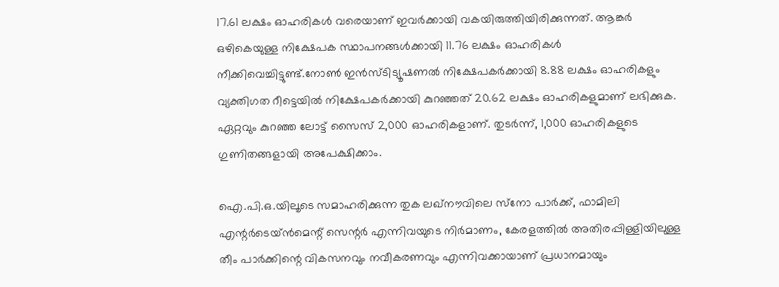17.61 ലക്ഷം ഓഹരികള്‍ വരെയാണ് ഇവര്‍ക്കായി വകയിരുത്തിയിരിക്കുന്നത്. ആങ്കര്‍ ഒഴികെയുള്ള നിക്ഷേപക സ്ഥാപനങ്ങള്‍ക്കായി 11.76 ലക്ഷം ഓഹരികള്‍ നീക്കിവെച്ചിട്ടുണ്ട്.നോൺ ഇൻസ്ടിട്യൂഷണൽ നിക്ഷേപകർക്കായി 8.88 ലക്ഷം ഓഹരികളും വ്യക്തിഗത റീട്ടെയില്‍ നിക്ഷേപകര്‍ക്കായി കുറഞ്ഞത് 20.62 ലക്ഷം ഓഹരികളുമാണ് ലഭിക്കുക. ഏറ്റവും കുറഞ്ഞ ലോട്ട് സൈസ് 2,000 ഓഹരികളാണ്. തുടര്‍ന്ന്, 1,000 ഓഹരികളുടെ ഗുണിതങ്ങളായി അപേക്ഷിക്കാം.

ഐ.പി.ഒ.യിലൂടെ സമാഹരിക്കുന്ന തുക ലഖ്നൗവിലെ സ്‌നോ പാര്‍ക്ക്, ഫാമിലി എന്റര്‍ടെയ്ന്‍മെന്റ് സെന്റര്‍ എന്നിവയുടെ നിര്‍മാണം, കേരളത്തില്‍ അതിരപ്പിള്ളിയിലുള്ള തീം പാര്‍ക്കിന്റെ വികസനവും നവീകരണവും എന്നിവക്കായാണ് പ്രധാനമായും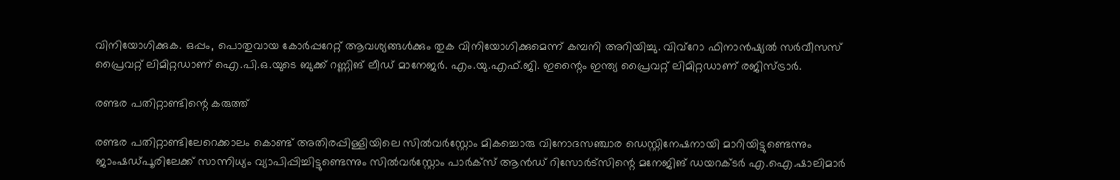വിനിയോഗിക്കുക. ഒപ്പം, പൊതുവായ കോര്‍പ്പറേറ്റ് ആവശ്യങ്ങള്‍ക്കും തുക വിനിയോഗിക്കുമെന്ന് കമ്പനി അറിയിച്ചു. വിവ്‌റോ ഫിനാന്‍ഷ്യല്‍ സര്‍വീസസ് പ്രൈവറ്റ് ലിമിറ്റഡാണ് ഐ.പി.ഒ.യുടെ ബുക്ക് റണ്ണിങ് ലീഡ് മാനേജര്‍. എം.യു.എഫ്.ജി. ഇന്റൈം ഇന്ത്യ പ്രൈവറ്റ് ലിമിറ്റഡാണ് രജിസ്ട്രാര്‍.

രണ്ടര പതിറ്റാണ്ടിന്റെ കരുത്ത്

രണ്ടര പതിറ്റാണ്ടിലേറെക്കാലം കൊണ്ട് അതിരപ്പിള്ളിയിലെ സില്‍വര്‍‌സ്റ്റോം മികച്ചൊരു വിനോദസഞ്ചാര ഡെസ്റ്റിനേഷനായി മാറിയിട്ടുണ്ടെന്നും ജാംഷഡ്പൂരിലേക്ക് സാന്നിധ്യം വ്യാപിപ്പിച്ചിട്ടുണ്ടെന്നും സില്‍വര്‍‌സ്റ്റോം പാര്‍ക്സ് ആന്‍ഡ് റിസോര്‍ട്‌സിന്റെ മനേജിങ് ഡയറക്ടര്‍ എ.ഐ.ഷാലിമാര്‍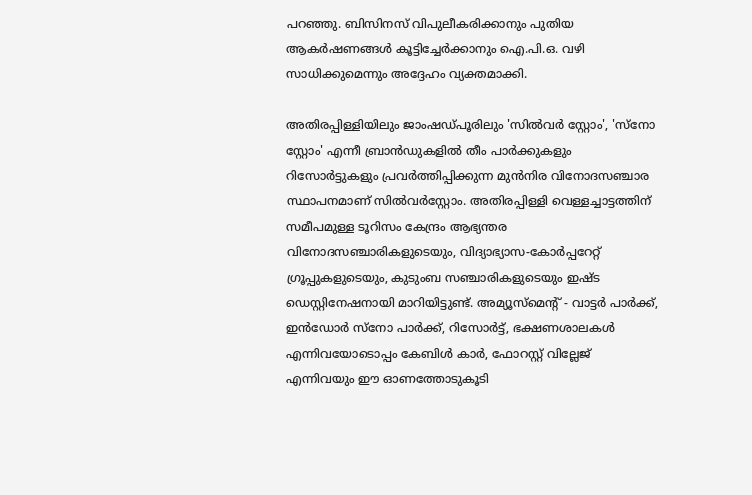പറഞ്ഞു. ബിസിനസ് വിപുലീകരിക്കാനും പുതിയ ആകര്‍ഷണങ്ങള്‍ കൂട്ടിച്ചേര്‍ക്കാനും ഐ.പി.ഒ. വഴി സാധിക്കുമെന്നും അദ്ദേഹം വ്യക്തമാക്കി.

അതിരപ്പിള്ളിയിലും ജാംഷഡ്പൂരിലും 'സില്‍വര്‍ സ്റ്റോം', 'സ്‌നോ സ്റ്റോം' എന്നീ ബ്രാന്‍ഡുകളില്‍ തീം പാര്‍ക്കുകളും റിസോര്‍ട്ടുകളും പ്രവര്‍ത്തിപ്പിക്കുന്ന മുന്‍നിര വിനോദസഞ്ചാര സ്ഥാപനമാണ് സില്‍വര്‍‌സ്റ്റോം. അതിരപ്പിള്ളി വെള്ളച്ചാട്ടത്തിന് സമീപമുള്ള ടൂറിസം കേന്ദ്രം ആഭ്യന്തര വിനോദസഞ്ചാരികളുടെയും, വിദ്യാഭ്യാസ-കോര്‍പ്പറേറ്റ് ഗ്രൂപ്പുകളുടെയും, കുടുംബ സഞ്ചാരികളുടെയും ഇഷ്ട ഡെസ്റ്റിനേഷനായി മാറിയിട്ടുണ്ട്. അമ്യൂസ്‌മെന്റ് - വാട്ടര്‍ പാര്‍ക്ക്, ഇന്‍ഡോര്‍ സ്‌നോ പാര്‍ക്ക്, റിസോര്‍ട്ട്, ഭക്ഷണശാലകള്‍ എന്നിവയോടൊപ്പം കേബിള്‍ കാര്‍, ഫോറസ്റ്റ് വില്ലേജ് എന്നിവയും ഈ ഓണത്തോടുകൂടി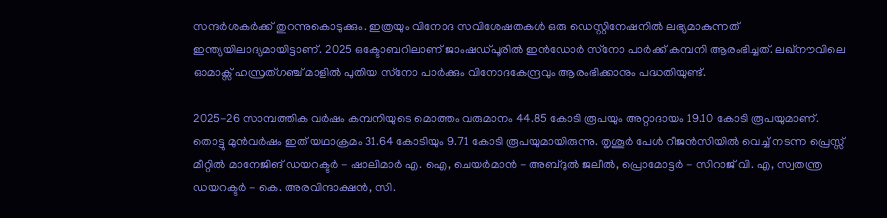സന്ദര്‍ശകര്‍ക്ക് തുറന്നുകൊടുക്കും. ഇത്രയും വിനോദ സവിശേഷതകൾ ഒരു ഡെസ്റ്റിനേഷനിൽ ലഭ്യമാകുന്നത് ഇന്ത്യയിലാദ്യമായിട്ടാണ്. 2025 ഒക്ടോബറിലാണ് ജാംഷഡ്പൂരില്‍ ഇന്‍ഡോര്‍ സ്‌നോ പാര്‍ക്ക് കമ്പനി ആരംഭിച്ചത്. ലഖ്നൗവിലെ ഓമാക്സ് ഹസ്രത്ഗഞ്ച് മാളില്‍ പുതിയ സ്‌നോ പാര്‍ക്കും വിനോദകേന്ദ്രവും ആരംഭിക്കാനും പദ്ധതിയുണ്ട്.

2025-26 സാമ്പത്തിക വര്‍ഷം കമ്പനിയുടെ മൊത്തം വരുമാനം 44.85 കോടി രൂപയും അറ്റാദായം 19.10 കോടി രൂപയുമാണ്. തൊട്ടു മുന്‍വര്‍ഷം ഇത് യഥാക്രമം 31.64 കോടിയും 9.71 കോടി രൂപയുമായിരുന്നു. തൃശൂർ പേൾ റീജൻസിയിൽ വെച്ച് നടന്ന പ്രെസ്സ് മീറ്റിൽ മാനേജിങ് ഡയറക്ടർ - ഷാലിമാർ എ. ഐ, ചെയർമാൻ - അബ്ദുൽ ജലീൽ, പ്രൊമോട്ടർ - സിറാജ് വി. എ, സ്വതന്ത്ര ഡയറക്ടർ - കെ. അരവിന്ദാക്ഷൻ, സി.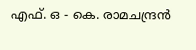എഫ്. ഒ - കെ. രാമചന്ദ്രൻ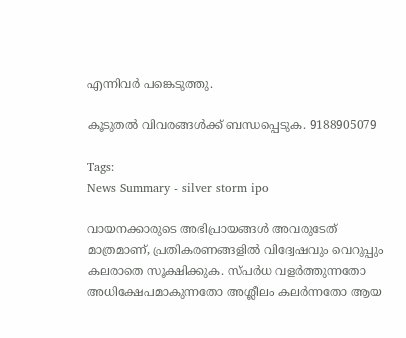എന്നിവർ പങ്കെടുത്തു.

കൂടുതൽ വിവരങ്ങൾക്ക് ബന്ധപ്പെടുക. 9188905079

Tags:
News Summary - silver storm ipo

വായനക്കാരുടെ അഭിപ്രായങ്ങള്‍ അവരുടേത് മാത്രമാണ്, പ്രതികരണങ്ങളിൽ വിദ്വേഷവും വെറുപ്പും കലരാതെ സൂക്ഷിക്കുക. സ്പർധ വളർത്തുന്നതോ അധിക്ഷേപമാകുന്നതോ അശ്ലീലം കലർന്നതോ ആയ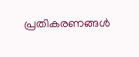പ്രതികരണങ്ങൾ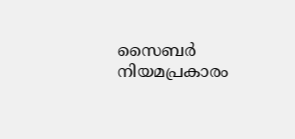സൈബർ നിയമപ്രകാരം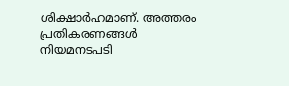ശിക്ഷാർഹമാണ്. അത്തരം പ്രതികരണങ്ങൾ നിയമനടപടി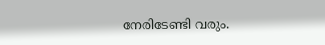നേരിടേണ്ടി വരും.